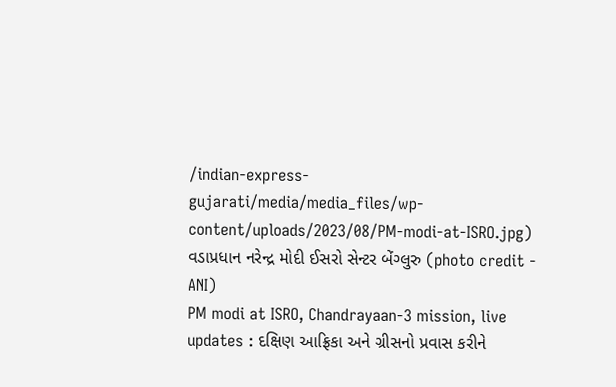/indian-express-gujarati/media/media_files/wp-content/uploads/2023/08/PM-modi-at-ISRO.jpg)
વડાપ્રધાન નરેન્દ્ર મોદી ઈસરો સેન્ટર બેંગ્લુરુ (photo credit - ANI)
PM modi at ISRO, Chandrayaan-3 mission, live updates : દક્ષિણ આફ્રિકા અને ગ્રીસનો પ્રવાસ કરીને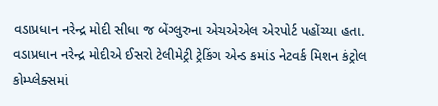વડાપ્રધાન નરેન્દ્ર મોદી સીધા જ બેંગ્લુરુના એચએએલ એરપોર્ટ પહોંચ્યા હતા. વડાપ્રધાન નરેન્દ્ર મોદીએ ઈસરો ટેલીમેટ્રી ટ્રેકિંગ એન્ડ કમાંડ નેટવર્ક મિશન કંટ્રોલ કોમ્પ્લેક્સમાં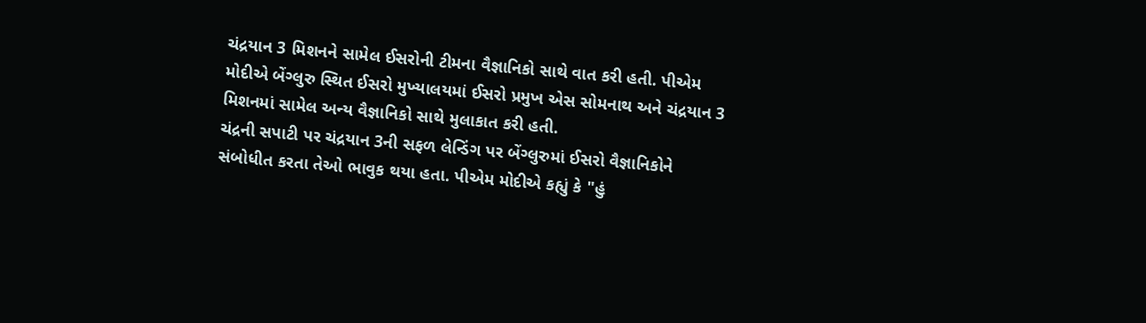ચંદ્રયાન 3 મિશનને સામેલ ઈસરોની ટીમના વૈજ્ઞાનિકો સાથે વાત કરી હતી. પીએમ મોદીએ બેંગ્લુરુ સ્થિત ઈસરો મુખ્યાલયમાં ઈસરો પ્રમુખ એસ સોમનાથ અને ચંદ્રયાન 3 મિશનમાં સામેલ અન્ય વૈજ્ઞાનિકો સાથે મુલાકાત કરી હતી.
ચંદ્રની સપાટી પર ચંદ્રયાન 3ની સફળ લેન્ડિંગ પર બેંગ્લુરુમાં ઈસરો વૈજ્ઞાનિકોને સંબોધીત કરતા તેઓ ભાવુક થયા હતા. પીએમ મોદીએ કહ્યું કે "હું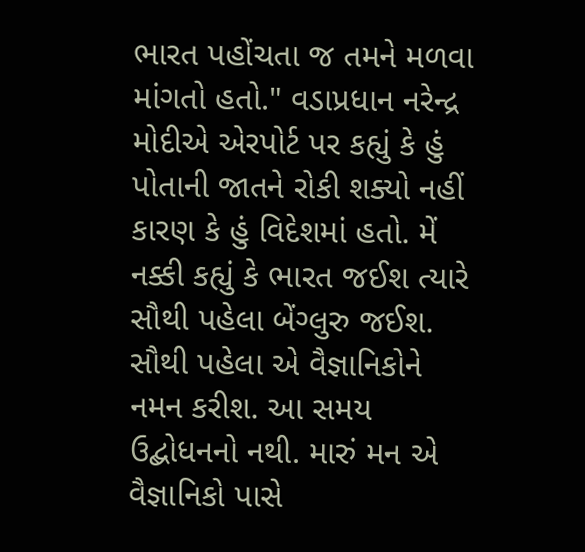ભારત પહોંચતા જ તમને મળવા માંગતો હતો." વડાપ્રધાન નરેન્દ્ર મોદીએ એરપોર્ટ પર કહ્યું કે હું પોતાની જાતને રોકી શક્યો નહીં કારણ કે હું વિદેશમાં હતો. મેં નક્કી કહ્યું કે ભારત જઈશ ત્યારે સૌથી પહેલા બેંગ્લુરુ જઈશ. સૌથી પહેલા એ વૈજ્ઞાનિકોને નમન કરીશ. આ સમય ઉદ્બોધનનો નથી. મારું મન એ વૈજ્ઞાનિકો પાસે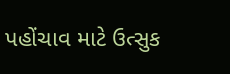પહોંચાવ માટે ઉત્સુક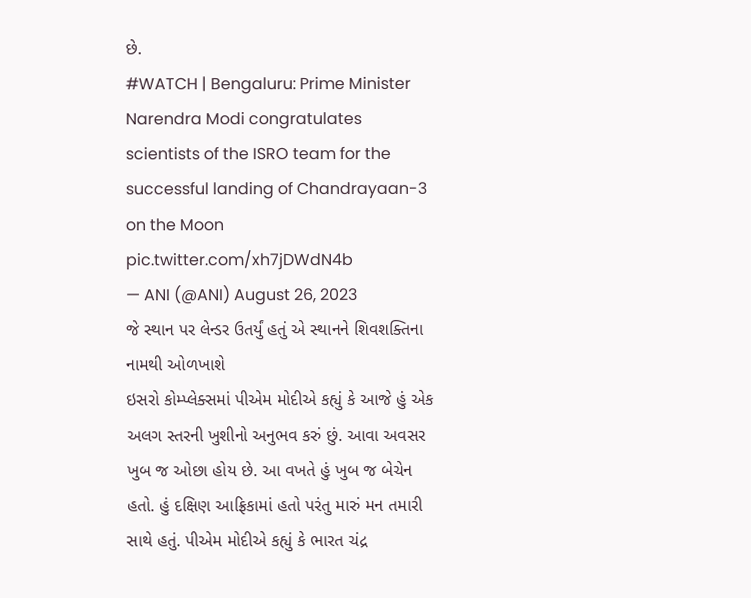છે.
#WATCH | Bengaluru: Prime Minister Narendra Modi congratulates scientists of the ISRO team for the successful landing of Chandrayaan-3 on the Moon pic.twitter.com/xh7jDWdN4b
— ANI (@ANI) August 26, 2023
જે સ્થાન પર લેન્ડર ઉતર્યું હતું એ સ્થાનને શિવશક્તિના નામથી ઓળખાશે
ઇસરો કોમ્પ્લેક્સમાં પીએમ મોદીએ કહ્યું કે આજે હું એક અલગ સ્તરની ખુશીનો અનુભવ કરું છું. આવા અવસર ખુબ જ ઓછા હોય છે. આ વખતે હું ખુબ જ બેચેન હતો. હું દક્ષિણ આફ્રિકામાં હતો પરંતુ મારું મન તમારી સાથે હતું. પીએમ મોદીએ કહ્યું કે ભારત ચંદ્ર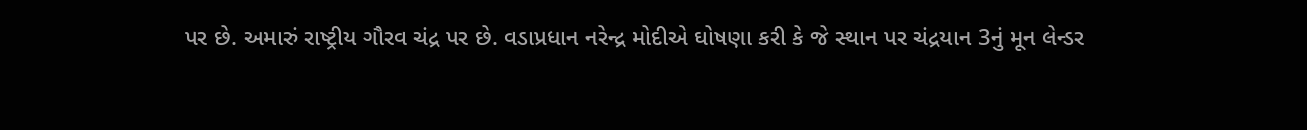પર છે. અમારું રાષ્ટ્રીય ગૌરવ ચંદ્ર પર છે. વડાપ્રધાન નરેન્દ્ર મોદીએ ઘોષણા કરી કે જે સ્થાન પર ચંદ્રયાન 3નું મૂન લેન્ડર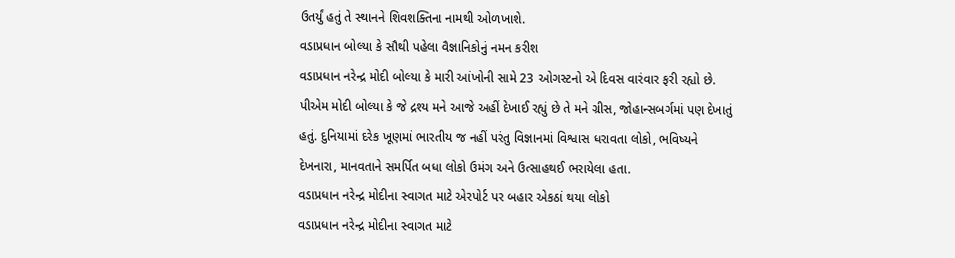ઉતર્યું હતું તે સ્થાનને શિવશક્તિના નામથી ઓળખાશે.
વડાપ્રધાન બોલ્યા કે સૌથી પહેલા વૈજ્ઞાનિકોનું નમન કરીશ
વડાપ્રધાન નરેન્દ્ર મોદી બોલ્યા કે મારી આંખોની સામે 23 ઓગસ્ટનો એ દિવસ વારંવાર ફરી રહ્યો છે. પીએમ મોદી બોલ્યા કે જે દ્રશ્ય મને આજે અહીં દેખાઈ રહ્યું છે તે મને ગ્રીસ, જોહાન્સબર્ગમાં પણ દેખાતું હતું. દુનિયામાં દરેક ખૂણમાં ભારતીય જ નહીં પરંતુ વિજ્ઞાનમાં વિશ્વાસ ધરાવતા લોકો, ભવિષ્યને દેખનારા, માનવતાને સમર્પિત બધા લોકો ઉમંગ અને ઉત્સાહથઈ ભરાયેલા હતા.
વડાપ્રધાન નરેન્દ્ર મોદીના સ્વાગત માટે એરપોર્ટ પર બહાર એકઠાં થયા લોકો
વડાપ્રધાન નરેન્દ્ર મોદીના સ્વાગત માટે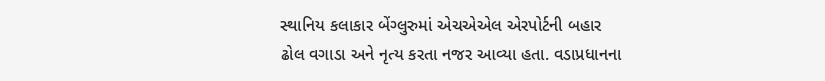સ્થાનિય કલાકાર બેંગ્લુરુમાં એચએએલ એરપોર્ટની બહાર ઢોલ વગાડા અને નૃત્ય કરતા નજર આવ્યા હતા. વડાપ્રધાનના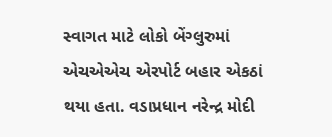સ્વાગત માટે લોકો બેંગ્લુરુમાં એચએએચ એરપોર્ટ બહાર એકઠાં થયા હતા. વડાપ્રધાન નરેન્દ્ર મોદી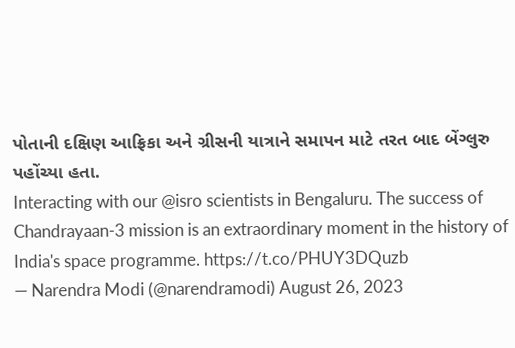પોતાની દક્ષિણ આફ્રિકા અને ગ્રીસની યાત્રાને સમાપન માટે તરત બાદ બેંગ્લુરુ પહોંચ્યા હતા.
Interacting with our @isro scientists in Bengaluru. The success of Chandrayaan-3 mission is an extraordinary moment in the history of India's space programme. https://t.co/PHUY3DQuzb
— Narendra Modi (@narendramodi) August 26, 2023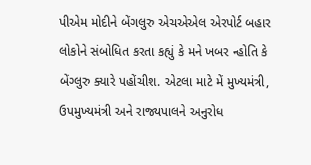પીએમ મોદીને બેંગલુરુ એચએએલ એરપોર્ટ બહાર લોકોને સંબોધિત કરતા કહ્યું કે મને ખબર ન્હોતિ કે બેંગ્લુરુ ક્યારે પહોંચીશ. એટલા માટે મેં મુખ્યમંત્રી, ઉપમુખ્યમંત્રી અને રાજ્યપાલને અનુરોધ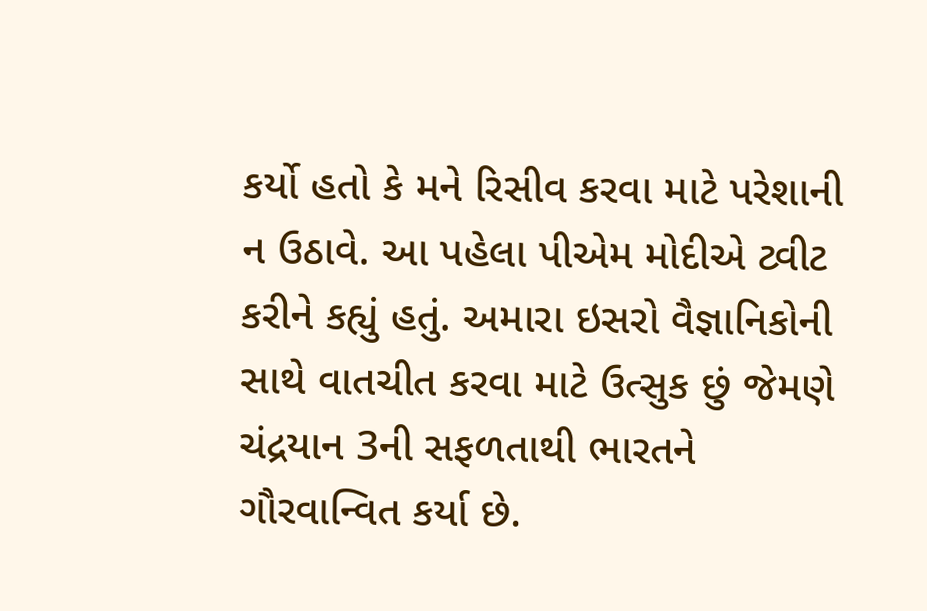કર્યો હતો કે મને રિસીવ કરવા માટે પરેશાની ન ઉઠાવે. આ પહેલા પીએમ મોદીએ ટ્વીટ કરીને કહ્યું હતું. અમારા ઇસરો વૈજ્ઞાનિકોની સાથે વાતચીત કરવા માટે ઉત્સુક છું જેમણે ચંદ્રયાન 3ની સફળતાથી ભારતને ગૌરવાન્વિત કર્યા છે.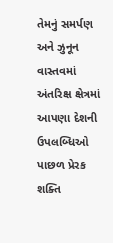તેમનું સમર્પણ અને ઝુનૂન વાસ્તવમાં અંતરિક્ષ ક્ષેત્રમાં આપણા દેશની ઉપલબ્ધિઓ પાછળ પ્રેરક શક્તિ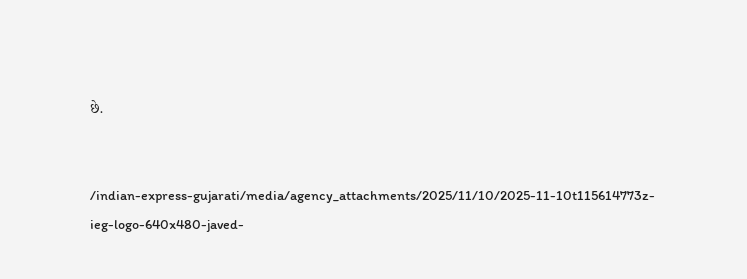છે.


/indian-express-gujarati/media/agency_attachments/2025/11/10/2025-11-10t115614773z-ieg-logo-640x480-javed-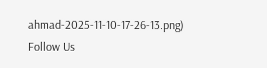ahmad-2025-11-10-17-26-13.png)
Follow Us